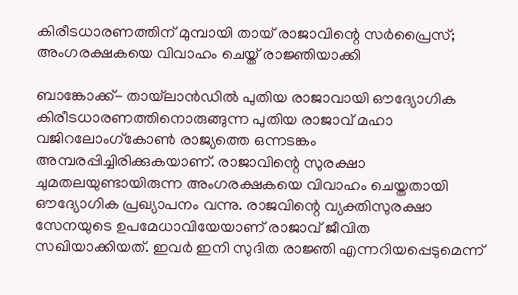കിരീടധാരണത്തിന് മുമ്പായി തായ് രാജാവിന്റെ സര്‍പ്രൈസ്; അംഗരക്ഷകയെ വിവാഹം ചെയ്ത് രാജ്ഞിയാക്കി

ബാങ്കോക്ക്- തായ്‌ലാന്‍ഡില്‍ പുതിയ രാജാവായി ഔദ്യോഗിക കിരീടധാരണത്തിനൊരുങ്ങുന്ന പുതിയ രാജാവ് മഹാ വജിറലോംഗ്‌കോണ്‍ രാജ്യത്തെ ഒന്നടങ്കം അമ്പരപ്പിച്ചിരിക്കുകയാണ്. രാജാവിന്റെ സുരക്ഷാ ചുമതലയുണ്ടായിരുന്ന അംഗരക്ഷകയെ വിവാഹം ചെയ്തതായി ഔദ്യോഗിക പ്രഖ്യാപനം വന്നു. രാജവിന്റെ വ്യക്തിസുരക്ഷാ സേനയുടെ ഉപമേധാവിയേയാണ് രാജാവ് ജീവിത സഖിയാക്കിയത്. ഇവര്‍ ഇനി സുദിത രാജ്ഞി എന്നറിയപ്പെടുമെന്ന്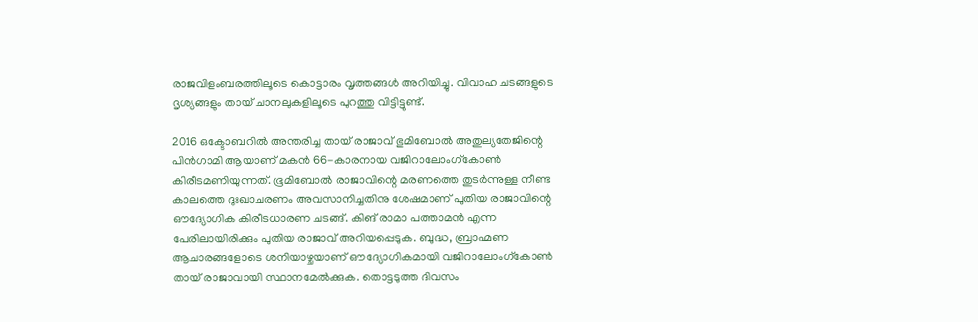രാജവിളംബരത്തിലൂടെ കൊട്ടാരം വൃത്തങ്ങള്‍ അറിയിച്ചു. വിവാഹ ചടങ്ങളുടെ ദൃശ്യങ്ങളും തായ് ചാനലുകളിലൂടെ പുറത്തു വിട്ടിട്ടുണ്ട്.

2016 ഒക്ടോബറില്‍ അന്തരിച്ച തായ് രാജാവ് ഭുമിബോല്‍ അതുല്യതേജിന്റെ പിന്‍ഗാമി ആയാണ് മകന്‍ 66-കാരനായ വജിറാലോംഗ്‌കോണ്‍ കിരീടമണിയുന്നത്. ഭൂമിബോല്‍ രാജാവിന്റെ മരണത്തെ തുടര്‍ന്നുള്ള നീണ്ട കാലത്തെ ദുഃഖാചരണം അവസാനിച്ചതിനു ശേഷമാണ് പുതിയ രാജാവിന്റെ ഔദ്യോഗിക കിരീടധാരണ ചടങ്ങ്. കിങ് രാമാ പത്താമന്‍ എന്ന പേരിലായിരിക്കും പുതിയ രാജാവ് അറിയപ്പെടുക. ബുദ്ധ, ബ്രാഹ്മണ ആചാരങ്ങളോടെ ശനിയാഴ്ചയാണ് ഔദ്യോഗികമായി വജിറാലോംഗ്‌കോണ്‍ തായ് രാജാവായി സ്ഥാനമേല്‍ക്കുക. തൊട്ടടുത്ത ദിവസം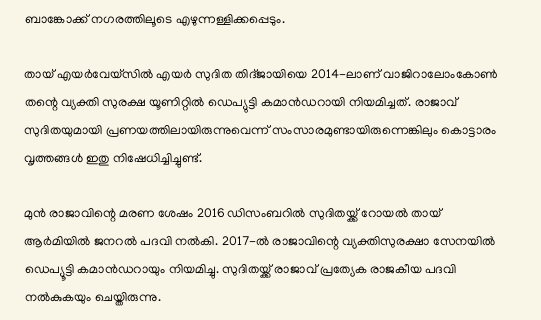ബാങ്കോക്ക് നഗരത്തിലൂടെ എഴുന്നള്ളിക്കപ്പെടും.

തായ് എയര്‍വേയ്‌സില്‍ എയര്‍ സുദിത തിദ്ജായിയെ 2014-ലാണ് വാജിറാലോംകോണ്‍ തന്റെ വ്യക്തി സുരക്ഷ യൂണിറ്റില്‍ ഡെപ്യുട്ടി കമാന്‍ഡറായി നിയമിച്ചത്. രാജാവ് സുദിതയുമായി പ്രണയത്തിലായിരുന്നുവെന്ന് സംസാരമുണ്ടായിരുന്നെങ്കിലും കൊട്ടാരം വൃത്തങ്ങള്‍ ഇതു നിഷേധിച്ചിച്ചുണ്ട്.

മുന്‍ രാജാവിന്റെ മരണ ശേഷം 2016 ഡിസംബറില്‍ സുദിതയ്ക്ക് റോയല്‍ തായ് ആര്‍മിയില്‍ ജനറല്‍ പദവി നല്‍കി. 2017-ല്‍ രാജാവിന്റെ വ്യക്തിസുരക്ഷാ സേനയില്‍ ഡെപ്യൂട്ടി കമാന്‍ഡറായും നിയമിച്ചു. സുദിതയ്ക്ക് രാജാവ് പ്രത്യേക രാജകീയ പദവി നല്‍കുകയും ചെയ്തിരുന്നു.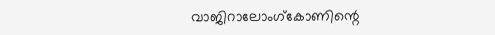വാജിറാലോംഗ്‌കോണിന്റെ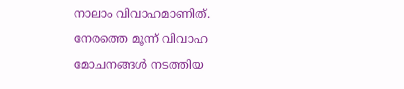നാലാം വിവാഹമാണിത്. നേരത്തെ മൂന്ന് വിവാഹ മോചനങ്ങള്‍ നടത്തിയ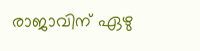രാജാവിന് ഏഴു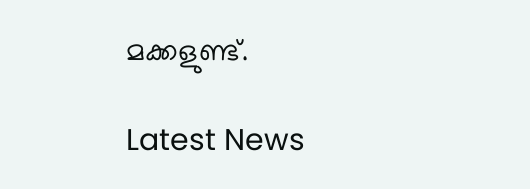മക്കളുണ്ട്.

Latest News